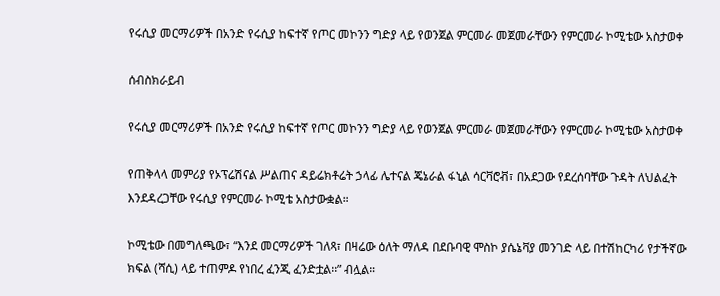የሩሲያ መርማሪዎች በአንድ የሩሲያ ከፍተኛ የጦር መኮንን ግድያ ላይ የወንጀል ምርመራ መጀመራቸውን የምርመራ ኮሚቴው አስታወቀ

ሰብስክራይብ

የሩሲያ መርማሪዎች በአንድ የሩሲያ ከፍተኛ የጦር መኮንን ግድያ ላይ የወንጀል ምርመራ መጀመራቸውን የምርመራ ኮሚቴው አስታወቀ

የጠቅላላ መምሪያ የኦፕሬሽናል ሥልጠና ዳይሬክቶሬት ኃላፊ ሌተናል ጄኔራል ፋኒል ሳርቫሮቭ፣ በአደጋው የደረሰባቸው ጉዳት ለህልፈት እንደዳረጋቸው የሩሲያ የምርመራ ኮሚቴ አስታውቋል።

ኮሚቴው በመግለጫው፣ “እንደ መርማሪዎች ገለጻ፣ በዛሬው ዕለት ማለዳ በደቡባዊ ሞስኮ ያሴኔቫያ መንገድ ላይ በተሽከርካሪ የታችኛው ክፍል (ሻሲ) ላይ ተጠምዶ የነበረ ፈንጂ ፈንድቷል፡፡” ብሏል።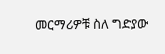መርማሪዎቹ ስለ ግድያው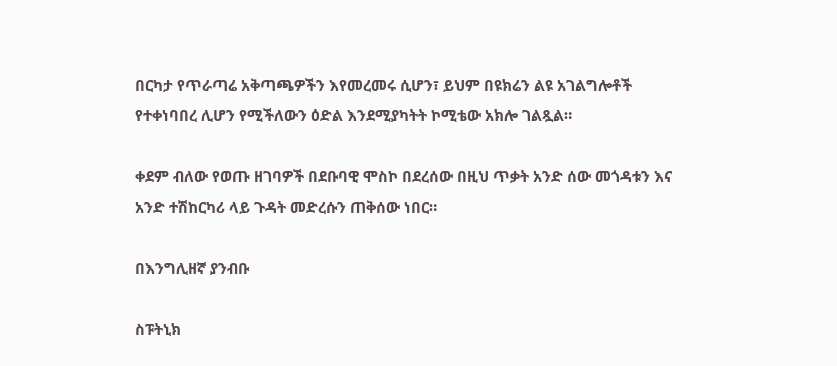በርካታ የጥራጣሬ አቅጣጫዎችን እየመረመሩ ሲሆን፣ ይህም በዩክሬን ልዩ አገልግሎቶች የተቀነባበረ ሊሆን የሚችለውን ዕድል እንደሚያካትት ኮሚቴው አክሎ ገልጿል።

ቀደም ብለው የወጡ ዘገባዎች በደቡባዊ ሞስኮ በደረሰው በዚህ ጥቃት አንድ ሰው መጎዳቱን እና አንድ ተሽከርካሪ ላይ ጉዳት መድረሱን ጠቅሰው ነበር።

በእንግሊዘኛ ያንብቡ

ስፑትኒክ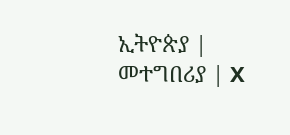ኢትዮጵያ | መተግበሪያ | X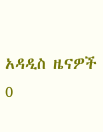አዳዲስ ዜናዎች
0